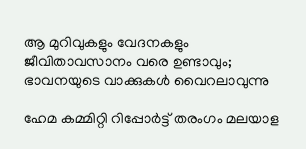ആ മുറിവുകളും വേദനകളും ജീവിതാവസാനം വരെ ഉണ്ടാവും; ഭാവനയുടെ വാക്കുകൾ വൈറലാവുന്നു

ഹേമ കമ്മിറ്റി റിപ്പോർട്ട് തരംഗം മലയാള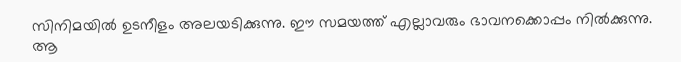സിനിമയിൽ ഉടനീളം അലയടിക്കുന്നു. ഈ സമയത്ത് എല്ലാവരും ഭാവനക്കൊപ്പം നിൽക്കുന്നു. ആ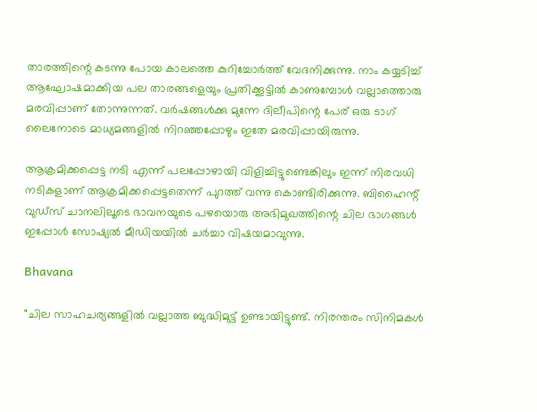താരത്തിന്റെ കടന്നു പോയ കാലത്തെ കുറിച്ചോർത്ത് വേദനിക്കുന്നു. നാം കയ്യടിച്ച് ആഘോഷമാക്കിയ പല താരങ്ങളെയും പ്രതിക്കൂട്ടിൽ കാണുമ്പോൾ വല്ലാത്തൊരു മരവിപ്പാണ് തോന്നുന്നത്. വർഷങ്ങൾക്കു മുന്നേ ദിലീപിന്റെ പേര് ഒരു ടാഗ് ലൈനോടെ മാധ്യമങ്ങളിൽ നിറഞ്ഞപ്പോഴും ഇതേ മരവിപ്പായിരുന്നു.

ആക്രമിക്കപ്പെട്ട നടി എന്ന് പലപ്പോഴായി വിളിച്ചിട്ടുണ്ടെങ്കിലും ഇന്ന് നിരവധി നടികളാണ് ആക്രമിക്കപ്പെട്ടതെന്ന് പുറത്ത് വന്നു കൊണ്ടിരിക്കുന്നു. ബിഹൈന്റ് വുഡ്സ് ചാനലിലൂടെ ഭാവനയുടെ പഴയൊരു അഭിമുഖത്തിന്റെ ചില ഭാഗങ്ങൾ ഇപ്പോൾ സോഷ്യൽ മീഡിയയിൽ ചർച്ചാ വിഷയമാവുന്നു.

Bhavana

"ചില സാഹചര്യങ്ങളിൽ വല്ലാത്ത ബുദ്ധിമുട്ട് ഉണ്ടായിട്ടുണ്ട്. നിരന്തരം സിനിമകൾ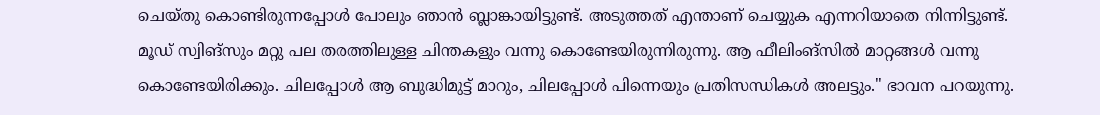ചെയ്തു കൊണ്ടിരുന്നപ്പോൾ പോലും ഞാൻ ബ്ലാങ്കായിട്ടുണ്ട്. അടുത്തത് എന്താണ് ചെയ്യുക എന്നറിയാതെ നിന്നിട്ടുണ്ട്. മൂഡ് സ്വിങ്സും മറ്റു പല തരത്തിലുള്ള ചിന്തകളും വന്നു കൊണ്ടേയിരുന്നിരുന്നു. ആ ഫീലിംങ്സിൽ മാറ്റങ്ങൾ വന്നു കൊണ്ടേയിരിക്കും. ചിലപ്പോൾ ആ ബുദ്ധിമുട്ട് മാറും, ചിലപ്പോൾ പിന്നെയും പ്രതിസന്ധികൾ അലട്ടും." ഭാവന പറയുന്നു.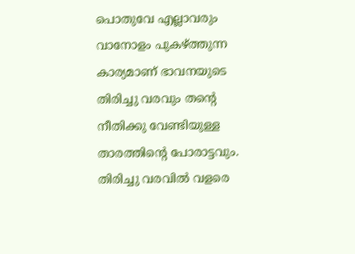പൊതുവേ എല്ലാവരും വാനോളം പുകഴ്ത്തുന്ന കാര്യമാണ് ഭാവനയുടെ തിരിച്ചു വരവും തന്റെ നീതിക്കു വേണ്ടിയുള്ള താരത്തിന്റെ പോരാട്ടവും. തിരിച്ചു വരവിൽ വളരെ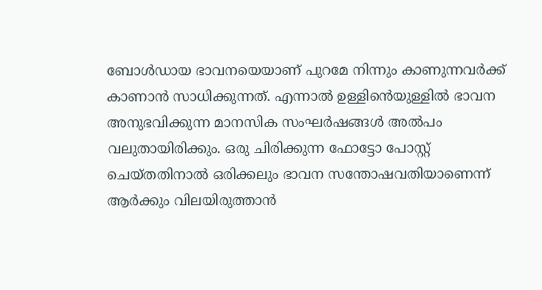ബോൾഡായ ഭാവനയെയാണ് പുറമേ നിന്നും കാണുന്നവർക്ക് കാണാൻ സാധിക്കുന്നത്. എന്നാൽ ഉള്ളിൻെയുള്ളിൽ ഭാവന അനുഭവിക്കുന്ന മാനസിക സംഘർഷങ്ങൾ അൽപം വലുതായിരിക്കും. ഒരു ചിരിക്കുന്ന ഫോട്ടോ പോസ്റ്റ് ചെയ്തതിനാൽ ഒരിക്കലും ഭാവന സന്തോഷവതിയാണെന്ന് ആർക്കും വിലയിരുത്താൻ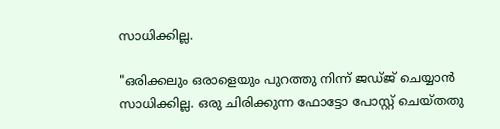സാധിക്കില്ല.

"ഒരിക്കലും ഒരാളെയും പുറത്തു നിന്ന് ജഡ്ജ് ചെയ്യാൻ സാധിക്കില്ല. ഒരു ചിരിക്കുന്ന ഫോട്ടോ പോസ്റ്റ് ചെയ്തതു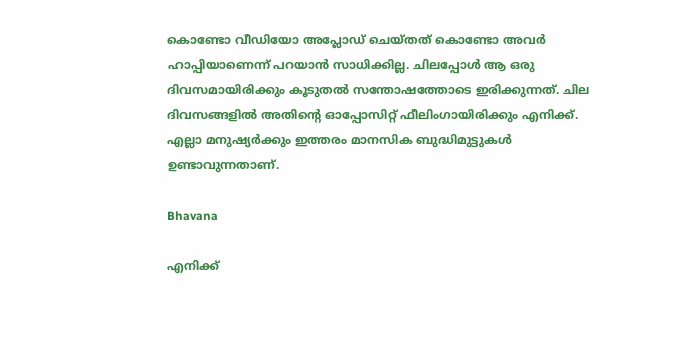കൊണ്ടോ വീഡിയോ അപ്ലോഡ് ചെയ്തത് കൊണ്ടോ അവർ ഹാപ്പിയാണെന്ന് പറയാൻ സാധിക്കില്ല. ചിലപ്പോൾ ആ ഒരു ദിവസമായിരിക്കും കൂടുതൽ സന്തോഷത്തോടെ ഇരിക്കുന്നത്. ചില ദിവസങ്ങളിൽ അതിന്റെ ഓപ്പോസിറ്റ് ഫീലിംഗായിരിക്കും എനിക്ക്. എല്ലാ മനുഷ്യർക്കും ഇത്തരം മാനസിക ബുദ്ധിമുട്ടുകൾ ഉണ്ടാവുന്നതാണ്.

Bhavana

എനിക്ക്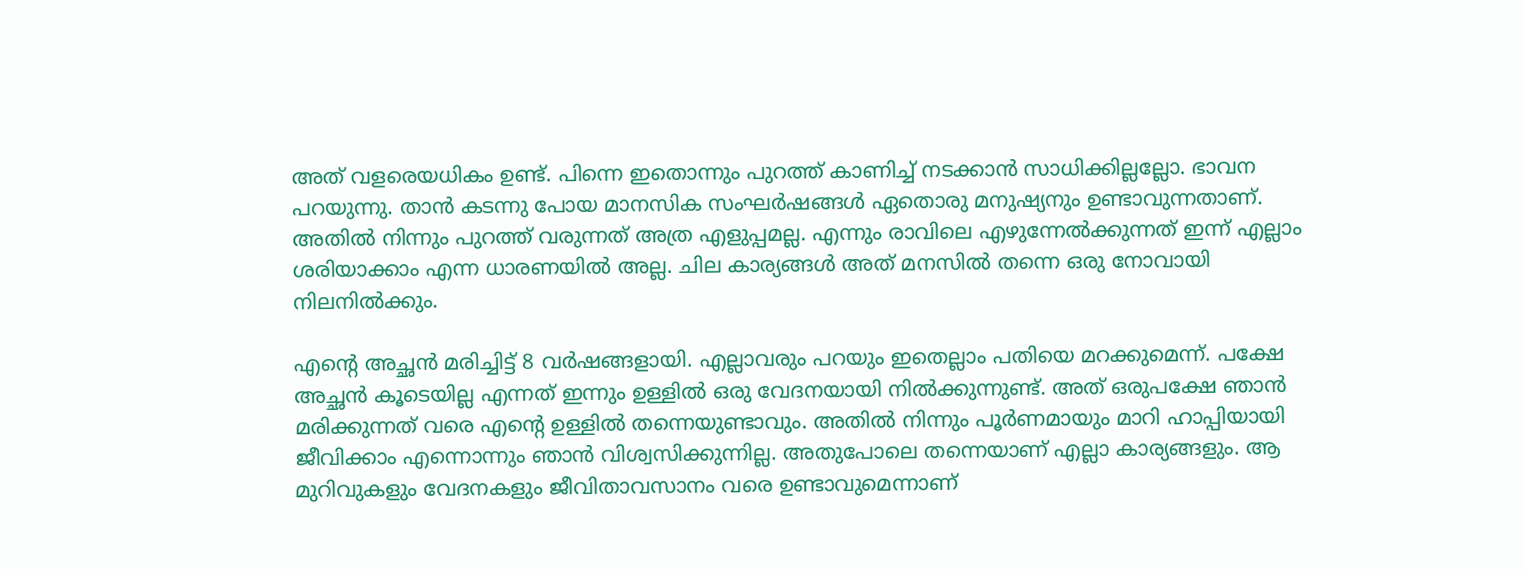അത് വളരെയധികം ഉണ്ട്. പിന്നെ ഇതൊന്നും പുറത്ത് കാണിച്ച് നടക്കാൻ സാധിക്കില്ലല്ലോ. ഭാവന പറയുന്നു. താൻ കടന്നു പോയ മാനസിക സംഘർഷങ്ങൾ ഏതൊരു മനുഷ്യനും ഉണ്ടാവുന്നതാണ്. അതിൽ നിന്നും പുറത്ത് വരുന്നത് അത്ര എളുപ്പമല്ല. എന്നും രാവിലെ എഴുന്നേൽക്കുന്നത് ഇന്ന് എല്ലാം ശരിയാക്കാം എന്ന ധാരണയിൽ അല്ല. ചില കാര്യങ്ങൾ അത് മനസിൽ തന്നെ ഒരു നോവായി നിലനിൽക്കും.

എന്റെ അച്ഛൻ മരിച്ചിട്ട് 8 വർഷങ്ങളായി. എല്ലാവരും പറയും ഇതെല്ലാം പതിയെ മറക്കുമെന്ന്. പക്ഷേ അച്ഛൻ കൂടെയില്ല എന്നത് ഇന്നും ഉള്ളിൽ ഒരു വേദനയായി നിൽക്കുന്നുണ്ട്. അത് ഒരുപക്ഷേ ഞാൻ മരിക്കുന്നത് വരെ എന്റെ ഉള്ളിൽ തന്നെയുണ്ടാവും. അതിൽ നിന്നും പൂർണമായും മാറി ഹാപ്പിയായി ജീവിക്കാം എന്നൊന്നും ഞാൻ വിശ്വസിക്കുന്നില്ല. അതുപോലെ തന്നെയാണ് എല്ലാ കാര്യങ്ങളും. ആ മുറിവുകളും വേദനകളും ജീവിതാവസാനം വരെ ഉണ്ടാവുമെന്നാണ്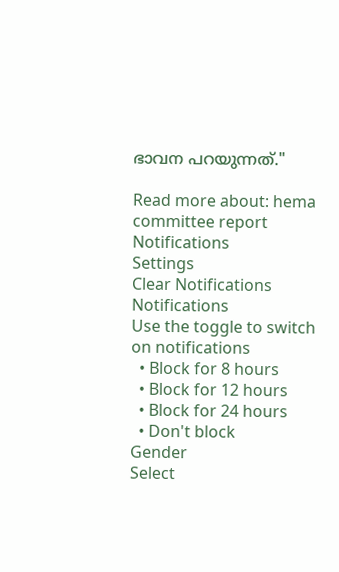ഭാവന പറയുന്നത്."

Read more about: hema committee report
Notifications
Settings
Clear Notifications
Notifications
Use the toggle to switch on notifications
  • Block for 8 hours
  • Block for 12 hours
  • Block for 24 hours
  • Don't block
Gender
Select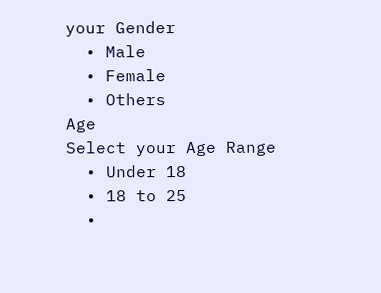your Gender
  • Male
  • Female
  • Others
Age
Select your Age Range
  • Under 18
  • 18 to 25
  •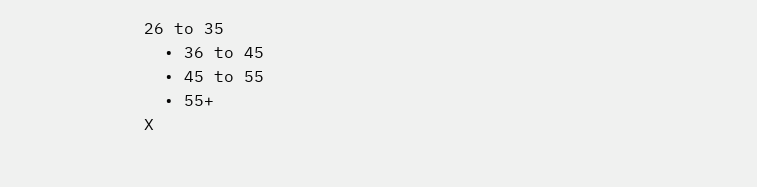26 to 35
  • 36 to 45
  • 45 to 55
  • 55+
X